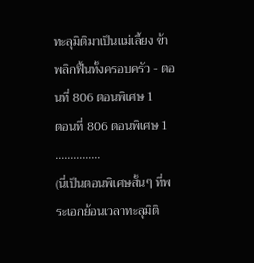ทะลุมิติมาเป็นแม่เลี้ยง ข้าพลิกฟื้นทั้งครอบครัว - ตอนที่ 806 ตอนพิเศษ 1
ตอนที่ 806 ตอนพิเศษ 1
……………
(นี่เป็นตอนพิเศษสั้นๆ ที่พระเอกย้อนเวลาทะลุมิติ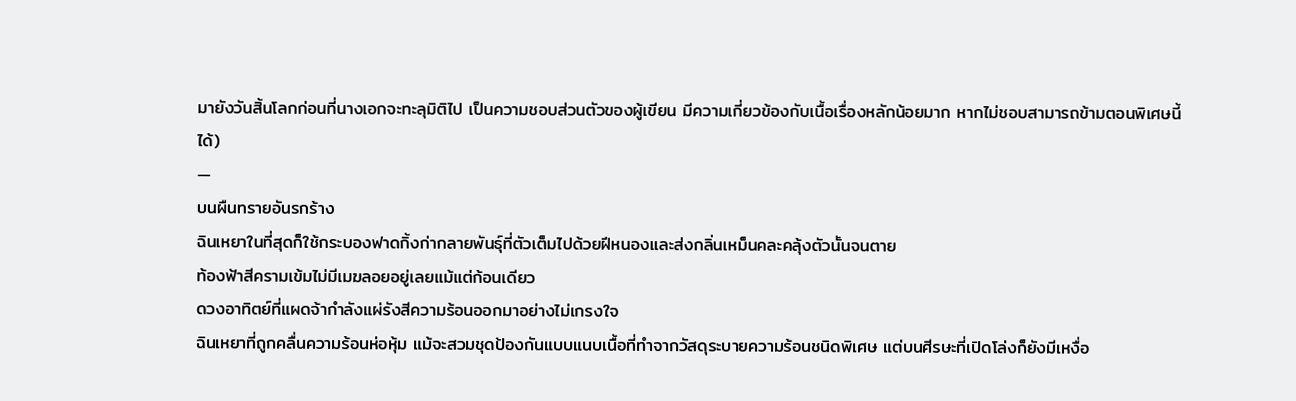มายังวันสิ้นโลกก่อนที่นางเอกจะทะลุมิติไป เป็นความชอบส่วนตัวของผู้เขียน มีความเกี่ยวข้องกับเนื้อเรื่องหลักน้อยมาก หากไม่ชอบสามารถข้ามตอนพิเศษนี้ได้)
—
บนผืนทรายอันรกร้าง
ฉินเหยาในที่สุดก็ใช้กระบองฟาดกิ้งก่ากลายพันธุ์ที่ตัวเต็มไปด้วยฝีหนองและส่งกลิ่นเหม็นคละคลุ้งตัวนั้นจนตาย
ท้องฟ้าสีครามเข้มไม่มีเมฆลอยอยู่เลยแม้แต่ก้อนเดียว
ดวงอาทิตย์ที่แผดจ้ากำลังแผ่รังสีความร้อนออกมาอย่างไม่เกรงใจ
ฉินเหยาที่ถูกคลื่นความร้อนห่อหุ้ม แม้จะสวมชุดป้องกันแบบแนบเนื้อที่ทำจากวัสดุระบายความร้อนชนิดพิเศษ แต่บนศีรษะที่เปิดโล่งก็ยังมีเหงื่อ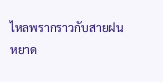ไหลพรากราวกับสายฝน
หยาด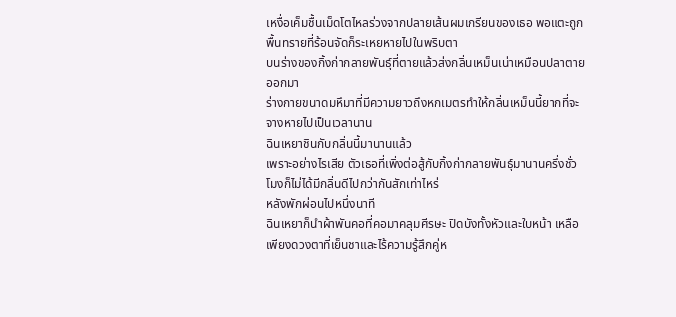เหงื่อเค็มชื้นเม็ดโตไหลร่วงจากปลายเส้นผมเกรียนของเธอ พอแตะถูกพื้นทรายที่ร้อนจัดก็ระเหยหายไปในพริบตา
บนร่างของกิ้งก่ากลายพันธุ์ที่ตายแล้วส่งกลิ่นเหม็นเน่าเหมือนปลาตายออกมา
ร่างกายขนาดมหึมาที่มีความยาวถึงหกเมตรทำให้กลิ่นเหม็นนี้ยากที่จะจางหายไปเป็นเวลานาน
ฉินเหยาชินกับกลิ่นนี้มานานแล้ว
เพราะอย่างไรเสีย ตัวเธอที่เพิ่งต่อสู้กับกิ้งก่ากลายพันธุ์มานานครึ่งชั่วโมงก็ไม่ได้มีกลิ่นดีไปกว่ากันสักเท่าไหร่
หลังพักผ่อนไปหนึ่งนาที
ฉินเหยาก็นำผ้าพันคอที่คอมาคลุมศีรษะ ปิดบังทั้งหัวและใบหน้า เหลือเพียงดวงตาที่เย็นชาและไร้ความรู้สึกคู่ห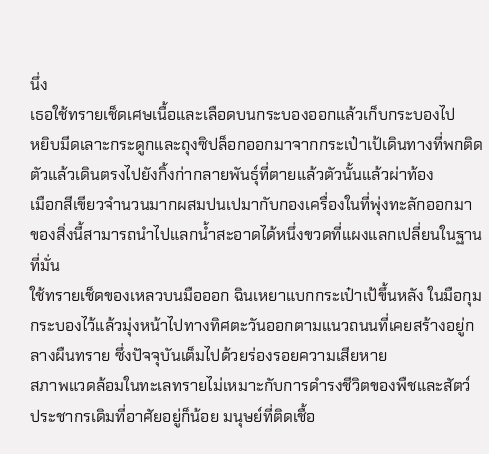นึ่ง
เธอใช้ทรายเช็ดเศษเนื้อและเลือดบนกระบองออกแล้วเก็บกระบองไป
หยิบมีดเลาะกระดูกและถุงซิปล็อกออกมาจากกระเป๋าเป้เดินทางที่พกติดตัวแล้วเดินตรงไปยังกิ้งก่ากลายพันธุ์ที่ตายแล้วตัวนั้นแล้วผ่าท้อง
เมือกสีเขียวจำนวนมากผสมปนเปมากับกองเครื่องในที่พุ่งทะลักออกมา
ของสิ่งนี้สามารถนำไปแลกน้ำสะอาดได้หนึ่งขวดที่แผงแลกเปลี่ยนในฐานที่มั่น
ใช้ทรายเช็ดของเหลวบนมือออก ฉินเหยาแบกกระเป๋าเป้ขึ้นหลัง ในมือกุมกระบองไว้แล้วมุ่งหน้าไปทางทิศตะวันออกตามแนวถนนที่เคยสร้างอยู่กลางผืนทราย ซึ่งปัจจุบันเต็มไปด้วยร่องรอยความเสียหาย
สภาพแวดล้อมในทะเลทรายไม่เหมาะกับการดำรงชีวิตของพืชและสัตว์
ประชากรเดิมที่อาศัยอยู่ก็น้อย มนุษย์ที่ติดเชื้อ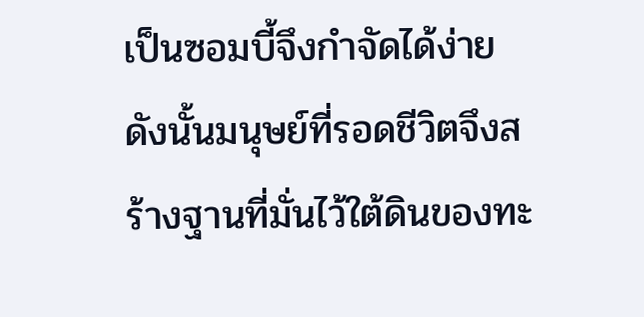เป็นซอมบี้จึงกำจัดได้ง่าย
ดังนั้นมนุษย์ที่รอดชีวิตจึงสร้างฐานที่มั่นไว้ใต้ดินของทะ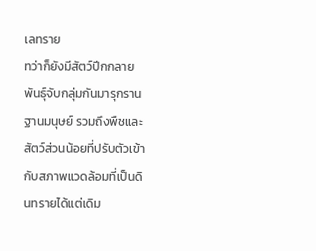เลทราย
ทว่าก็ยังมีสัตว์ปีกกลายพันธุ์จับกลุ่มกันมารุกรานฐานมนุษย์ รวมถึงพืชและสัตว์ส่วนน้อยที่ปรับตัวเข้ากับสภาพแวดล้อมที่เป็นดินทรายได้แต่เดิม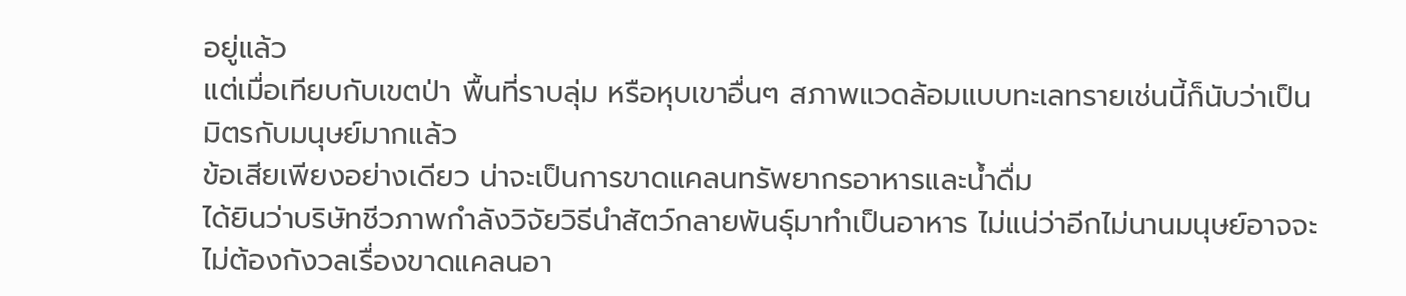อยู่แล้ว
แต่เมื่อเทียบกับเขตป่า พื้นที่ราบลุ่ม หรือหุบเขาอื่นๆ สภาพแวดล้อมแบบทะเลทรายเช่นนี้ก็นับว่าเป็นมิตรกับมนุษย์มากแล้ว
ข้อเสียเพียงอย่างเดียว น่าจะเป็นการขาดแคลนทรัพยากรอาหารและน้ำดื่ม
ได้ยินว่าบริษัทชีวภาพกำลังวิจัยวิธีนำสัตว์กลายพันธุ์มาทำเป็นอาหาร ไม่แน่ว่าอีกไม่นานมนุษย์อาจจะไม่ต้องกังวลเรื่องขาดแคลนอา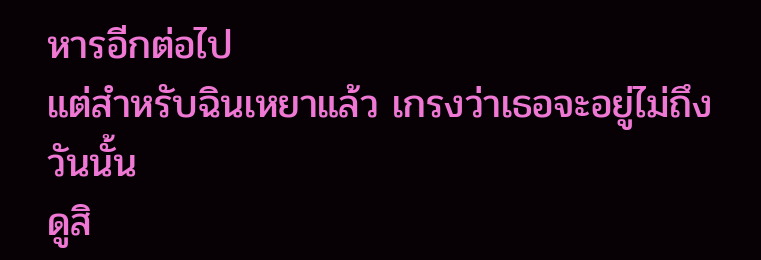หารอีกต่อไป
แต่สำหรับฉินเหยาแล้ว เกรงว่าเธอจะอยู่ไม่ถึงวันนั้น
ดูสิ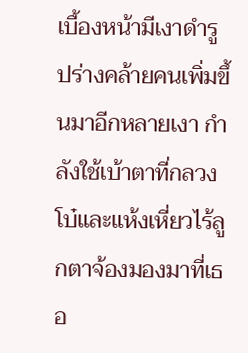เบื้องหน้ามีเงาดำรูปร่างคล้ายคนเพิ่มขึ้นมาอีกหลายเงา กำลังใช้เบ้าตาที่กลวงโบ๋และแห้งเหี่ยวไร้ลูกตาจ้องมองมาที่เธอ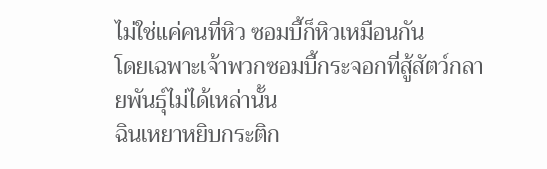ไม่ใช่แค่คนที่หิว ซอมบี้ก็หิวเหมือนกัน
โดยเฉพาะเจ้าพวกซอมบี้กระจอกที่สู้สัตว์กลายพันธุ์ไม่ได้เหล่านั้น
ฉินเหยาหยิบกระติก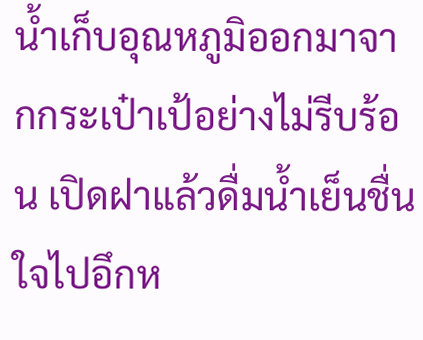น้ำเก็บอุณหภูมิออกมาจากกระเป๋าเป้อย่างไม่รีบร้อน เปิดฝาแล้วดื่มน้ำเย็นชื่นใจไปอึกห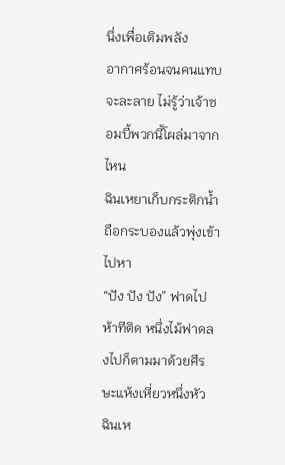นึ่งเพื่อเติมพลัง
อากาศร้อนจนคนแทบจะละลาย ไม่รู้ว่าเจ้าซอมบี้พวกนี้โผล่มาจากไหน
ฉินเหยาเก็บกระติกน้ำ ถือกระบองแล้วพุ่งเข้าไปหา
“ปัง ปัง ปัง” ฟาดไปห้าทีติด หนึ่งไม้ฟาดลงไปก็ตามมาด้วยศีรษะแห้งเหี่ยวหนึ่งหัว
ฉินเห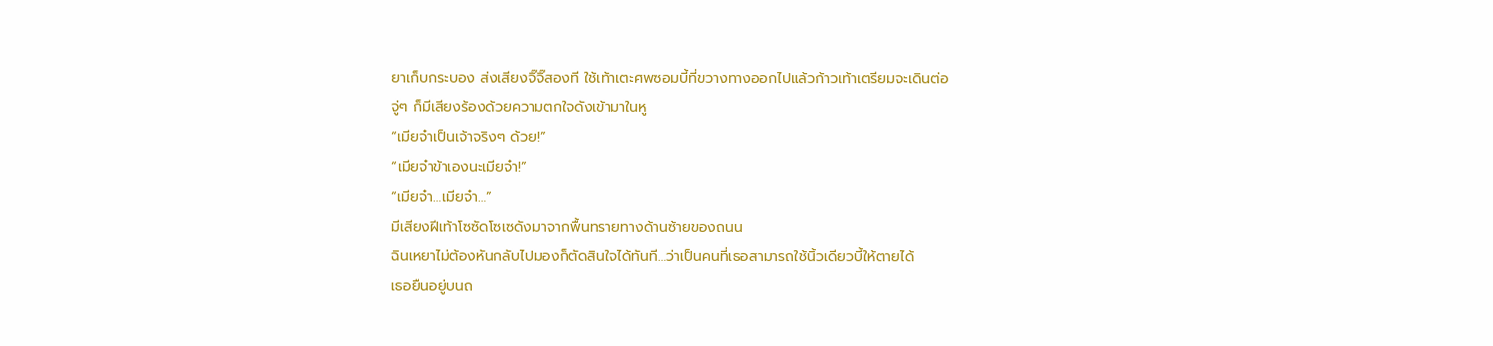ยาเก็บกระบอง ส่งเสียงจิ๊จิ๊สองที ใช้เท้าเตะศพซอมบี้ที่ขวางทางออกไปแล้วก้าวเท้าเตรียมจะเดินต่อ
จู่ๆ ก็มีเสียงร้องด้วยความตกใจดังเข้ามาในหู
“เมียจ๋าเป็นเจ้าจริงๆ ด้วย!”
“เมียจ๋าข้าเองนะเมียจ๋า!”
“เมียจ๋า…เมียจ๋า…”
มีเสียงฝีเท้าโซซัดโซเซดังมาจากพื้นทรายทางด้านซ้ายของถนน
ฉินเหยาไม่ต้องหันกลับไปมองก็ตัดสินใจได้ทันที…ว่าเป็นคนที่เธอสามารถใช้นิ้วเดียวบี้ให้ตายได้
เธอยืนอยู่บนถ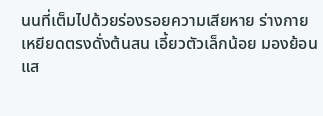นนที่เต็มไปด้วยร่องรอยความเสียหาย ร่างกายเหยียดตรงดั่งต้นสน เอี้ยวตัวเล็กน้อย มองย้อนแส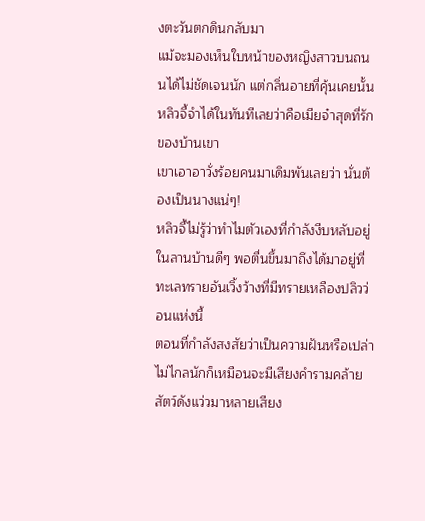งตะวันตกดินกลับมา
แม้จะมองเห็นใบหน้าของหญิงสาวบนถนนได้ไม่ชัดเจนนัก แต่กลิ่นอายที่คุ้นเคยนั้นหลิวจี้จำได้ในทันทีเลยว่าคือเมียจ๋าสุดที่รักของบ้านเขา
เขาเอาอาวั่งร้อยคนมาเดิมพันเลยว่า นั่นต้องเป็นนางแน่ๆ!
หลิวจี้ไม่รู้ว่าทำไมตัวเองที่กำลังงีบหลับอยู่ในลานบ้านดีๆ พอตื่นขึ้นมาถึงได้มาอยู่ที่ทะเลทรายอันเวิ้งว้างที่มีทรายเหลืองปลิวว่อนแห่งนี้
ตอนที่กำลังสงสัยว่าเป็นความฝันหรือเปล่า ไม่ไกลนักก็เหมือนจะมีเสียงคำรามคล้ายสัตว์ดังแว่วมาหลายเสียง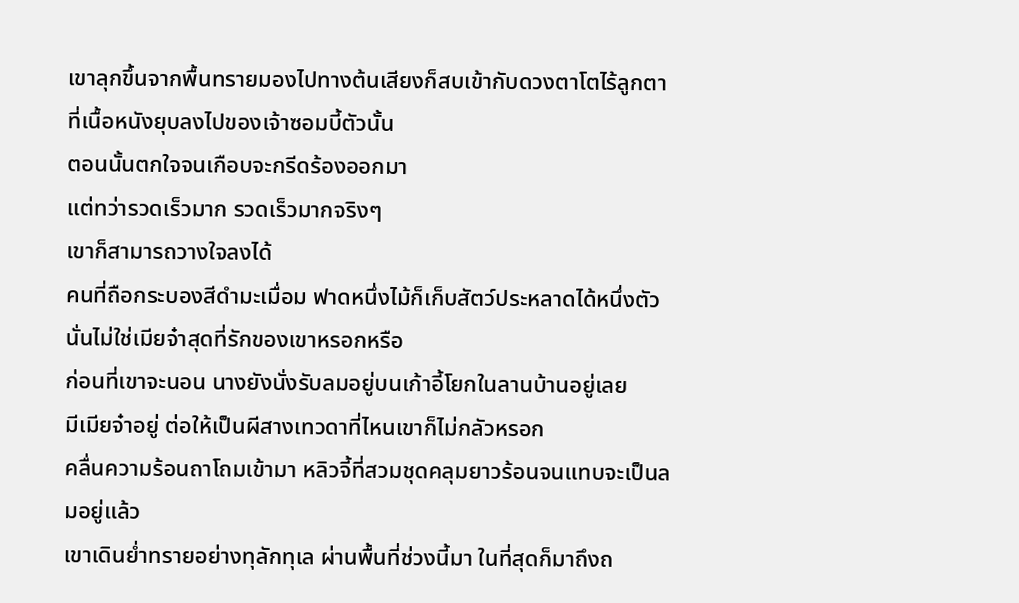เขาลุกขึ้นจากพื้นทรายมองไปทางต้นเสียงก็สบเข้ากับดวงตาโตไร้ลูกตาที่เนื้อหนังยุบลงไปของเจ้าซอมบี้ตัวนั้น
ตอนนั้นตกใจจนเกือบจะกรีดร้องออกมา
แต่ทว่ารวดเร็วมาก รวดเร็วมากจริงๆ
เขาก็สามารถวางใจลงได้
คนที่ถือกระบองสีดำมะเมื่อม ฟาดหนึ่งไม้ก็เก็บสัตว์ประหลาดได้หนึ่งตัวนั่นไม่ใช่เมียจ๋าสุดที่รักของเขาหรอกหรือ
ก่อนที่เขาจะนอน นางยังนั่งรับลมอยู่บนเก้าอี้โยกในลานบ้านอยู่เลย
มีเมียจ๋าอยู่ ต่อให้เป็นผีสางเทวดาที่ไหนเขาก็ไม่กลัวหรอก
คลื่นความร้อนถาโถมเข้ามา หลิวจี้ที่สวมชุดคลุมยาวร้อนจนแทบจะเป็นลมอยู่แล้ว
เขาเดินย่ำทรายอย่างทุลักทุเล ผ่านพื้นที่ช่วงนี้มา ในที่สุดก็มาถึงถ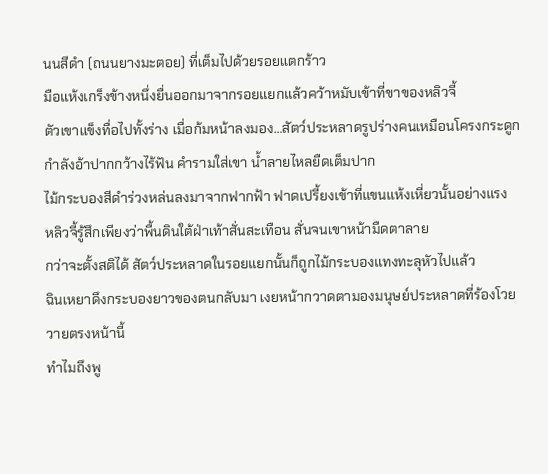นนสีดำ (ถนนยางมะตอย) ที่เต็มไปด้วยรอยแตกร้าว
มือแห้งเกร็งข้างหนึ่งยื่นออกมาจากรอยแยกแล้วคว้าหมับเข้าที่ขาของหลิวจี้
ตัวเขาแข็งทื่อไปทั้งร่าง เมื่อก้มหน้าลงมอง…สัตว์ประหลาดรูปร่างคนเหมือนโครงกระดูกกำลังอ้าปากกว้างไร้ฟัน คำรามใส่เขา น้ำลายไหลยืดเต็มปาก
ไม้กระบองสีดำร่วงหล่นลงมาจากฟากฟ้า ฟาดเปรี้ยงเข้าที่แขนแห้งเหี่ยวนั้นอย่างแรง
หลิวจี้รู้สึกเพียงว่าพื้นดินใต้ฝ่าเท้าสั่นสะเทือน สั่นจนเขาหน้ามืดตาลาย
กว่าจะตั้งสติได้ สัตว์ประหลาดในรอยแยกนั้นก็ถูกไม้กระบองแทงทะลุหัวไปแล้ว
ฉินเหยาดึงกระบองยาวของตนกลับมา เงยหน้ากวาดตามองมนุษย์ประหลาดที่ร้องโวยวายตรงหน้านี้
ทำไมถึงพู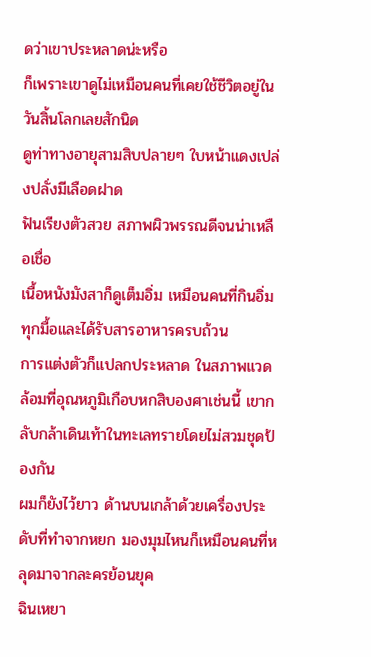ดว่าเขาประหลาดน่ะหรือ
ก็เพราะเขาดูไม่เหมือนคนที่เคยใช้ชีวิตอยู่ในวันสิ้นโลกเลยสักนิด
ดูท่าทางอายุสามสิบปลายๆ ใบหน้าแดงเปล่งปลั่งมีเลือดฝาด
ฟันเรียงตัวสวย สภาพผิวพรรณดีจนน่าเหลือเชื่อ
เนื้อหนังมังสาก็ดูเต็มอิ่ม เหมือนคนที่กินอิ่มทุกมื้อและได้รับสารอาหารครบถ้วน
การแต่งตัวก็แปลกประหลาด ในสภาพแวดล้อมที่อุณหภูมิเกือบหกสิบองศาเช่นนี้ เขากลับกล้าเดินเท้าในทะเลทรายโดยไม่สวมชุดป้องกัน
ผมก็ยังไว้ยาว ด้านบนเกล้าด้วยเครื่องประดับที่ทำจากหยก มองมุมไหนก็เหมือนคนที่หลุดมาจากละครย้อนยุค
ฉินเหยา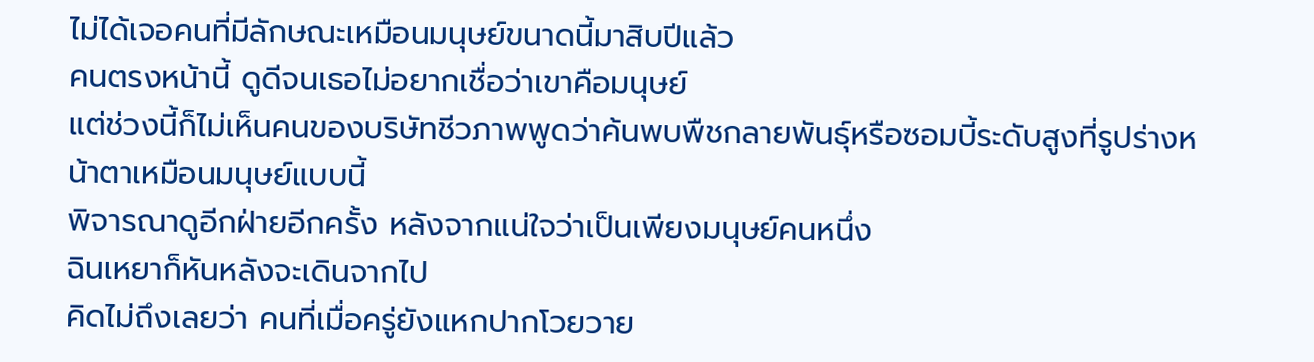ไม่ได้เจอคนที่มีลักษณะเหมือนมนุษย์ขนาดนี้มาสิบปีแล้ว
คนตรงหน้านี้ ดูดีจนเธอไม่อยากเชื่อว่าเขาคือมนุษย์
แต่ช่วงนี้ก็ไม่เห็นคนของบริษัทชีวภาพพูดว่าค้นพบพืชกลายพันธุ์หรือซอมบี้ระดับสูงที่รูปร่างหน้าตาเหมือนมนุษย์แบบนี้
พิจารณาดูอีกฝ่ายอีกครั้ง หลังจากแน่ใจว่าเป็นเพียงมนุษย์คนหนึ่ง
ฉินเหยาก็หันหลังจะเดินจากไป
คิดไม่ถึงเลยว่า คนที่เมื่อครู่ยังแหกปากโวยวาย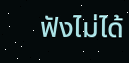ฟังไม่ได้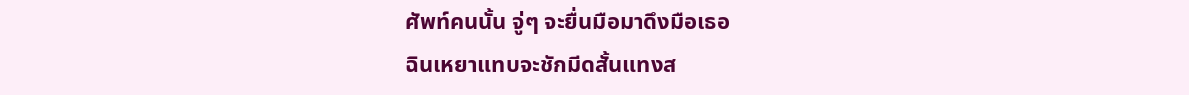ศัพท์คนนั้น จู่ๆ จะยื่นมือมาดึงมือเธอ
ฉินเหยาแทบจะชักมีดสั้นแทงส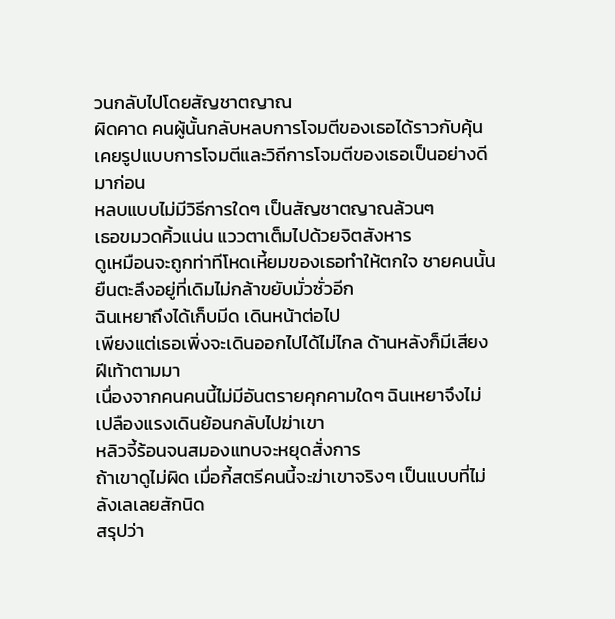วนกลับไปโดยสัญชาตญาณ
ผิดคาด คนผู้นั้นกลับหลบการโจมตีของเธอได้ราวกับคุ้นเคยรูปแบบการโจมตีและวิถีการโจมตีของเธอเป็นอย่างดีมาก่อน
หลบแบบไม่มีวิธีการใดๆ เป็นสัญชาตญาณล้วนๆ
เธอขมวดคิ้วแน่น แววตาเต็มไปด้วยจิตสังหาร
ดูเหมือนจะถูกท่าทีโหดเหี้ยมของเธอทำให้ตกใจ ชายคนนั้นยืนตะลึงอยู่ที่เดิมไม่กล้าขยับมั่วซั่วอีก
ฉินเหยาถึงได้เก็บมีด เดินหน้าต่อไป
เพียงแต่เธอเพิ่งจะเดินออกไปได้ไม่ไกล ด้านหลังก็มีเสียงฝีเท้าตามมา
เนื่องจากคนคนนี้ไม่มีอันตรายคุกคามใดๆ ฉินเหยาจึงไม่เปลืองแรงเดินย้อนกลับไปฆ่าเขา
หลิวจี้ร้อนจนสมองแทบจะหยุดสั่งการ
ถ้าเขาดูไม่ผิด เมื่อกี้สตรีคนนี้จะฆ่าเขาจริงๆ เป็นแบบที่ไม่ลังเลเลยสักนิด
สรุปว่า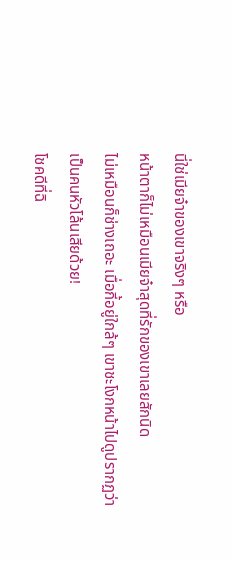นี่ใช่เมียจ๋าของเขาจริงๆ หรือ
หน้าตาก็ไม่เหมือนเมียจ๋าสุดที่รักของเขาเลยสักนิด
ไม่เหมือนก็ช่างเถอะ เมื่อกี้อยู่ใกล้ๆ เขาชะโงกหน้าไปดูปรากฏว่าเป็นคนหัวโล้นเสียด้วย!
โชคดีที่ฉิ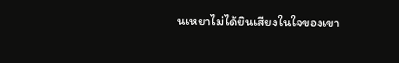นเหยาไม่ได้ยินเสียงในใจของเขา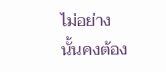ไม่อย่างนั้นคงต้อง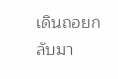เดินถอยกลับมา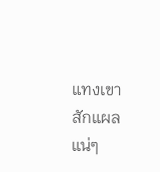แทงเขาสักแผลแน่ๆ